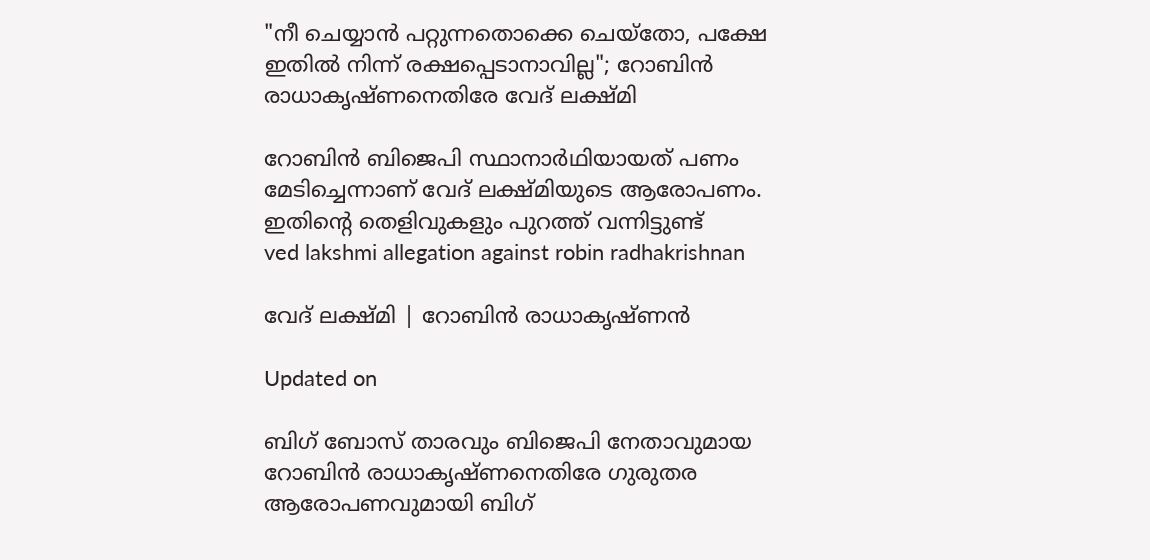"നീ ചെയ്യാൻ പറ്റുന്നതൊക്കെ ചെയ്തോ, പക്ഷേ ഇതിൽ നിന്ന് രക്ഷപ്പെടാനാവില്ല"; റോബിൻ രാധാകൃഷ്ണനെതിരേ വേദ് ലക്ഷ്മി

റോബിൻ ബിജെപി സ്ഥാനാർഥിയായത് പണം മേടിച്ചെന്നാണ് വേദ് ലക്ഷ്മിയുടെ ആരോപണം. ഇതിന്‍റെ തെളിവുകളും പുറത്ത് വന്നിട്ടുണ്ട്
ved lakshmi allegation against robin radhakrishnan

വേദ് ലക്ഷ്മി | റോബിൻ രാധാകൃഷ്ണൻ

Updated on

ബിഗ് ബോസ് താരവും ബിജെപി നേതാവുമായ റോബിൻ രാധാകൃഷ്ണനെതിരേ ഗുരുതര ആരോപണവുമായി ബിഗ്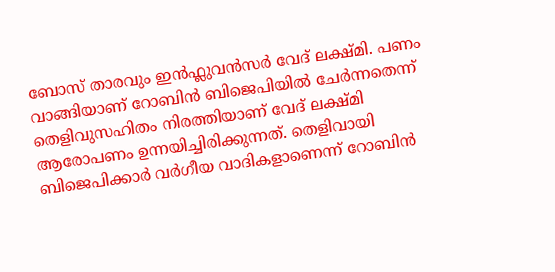ബോസ് താരവും ഇൻഫ്ലുവൻസർ വേദ് ലക്ഷ്മി. പണം വാങ്ങിയാണ് റോബിൻ ബിജെപിയിൽ ചേർന്നതെന്ന് തെളിവുസഹിതം നിരത്തിയാണ് വേദ് ലക്ഷ്മി ആരോപണം ഉന്നയിച്ചിരിക്കുന്നത്. തെളിവായി ബിജെപിക്കാർ വർഗീയ വാദികളാണെന്ന് റോബിൻ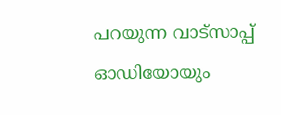പറയുന്ന വാട്സാപ്പ് ഓഡിയോയും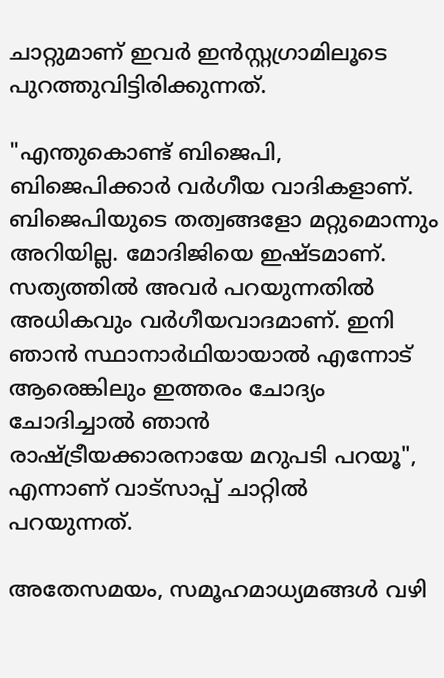ചാറ്റുമാണ് ഇവർ ഇൻസ്റ്റഗ്രാമിലൂടെ പുറത്തുവിട്ടിരിക്കുന്നത്.

"എന്തുകൊണ്ട് ബിജെപി, ബിജെപിക്കാർ വർഗീയ വാദികളാണ്. ബിജെപിയുടെ തത്വങ്ങളോ മറ്റുമൊന്നും അറിയില്ല. മോദിജിയെ ഇഷ്ടമാണ്. സത്യത്തിൽ അവർ പറയുന്നതിൽ അധികവും വർഗീയവാദമാണ്. ഇനി ഞാൻ സ്ഥാനാർഥിയായാൽ എന്നോട് ആരെങ്കിലും ഇത്തരം ചോദ്യം ചോദിച്ചാൽ ഞാൻ രാഷ്ട്രീയക്കാരനായേ മറുപടി പറയൂ", എന്നാണ് വാട്സാപ്പ് ചാറ്റിൽ പറയുന്നത്.

അതേസമയം, സമൂഹമാധ്യമങ്ങൾ വഴി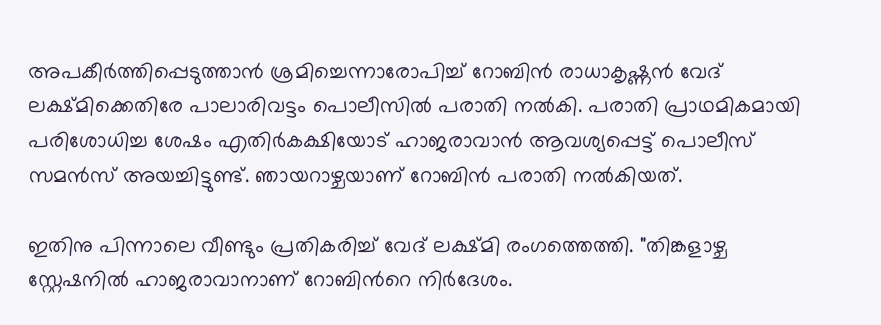അപകീർത്തിപ്പെടുത്താൻ ശ്രമിച്ചെന്നാരോപിച്ച് റോബിൻ രാധാകൃഷ്ണൻ വേദ് ലക്ഷ്മിക്കെതിരേ പാലാരിവട്ടം പൊലീസിൽ പരാതി നൽകി. പരാതി പ്രാഥമികമായി പരിശോധിച്ച ശേഷം എതിർകക്ഷിയോട് ഹാജരാവാൻ ആവശ്യപ്പെട്ട് പൊലീസ് സമൻസ് അയച്ചിട്ടുണ്ട്. ഞായറാഴ്ചയാണ് റോബിൻ പരാതി നൽകിയത്.

ഇതിനു പിന്നാലെ വീണ്ടും പ്രതികരിച്ച് വേദ് ലക്ഷ്മി രംഗത്തെത്തി. "തിങ്കളാഴ്ച സ്റ്റേഷനിൽ ഹാജരാവാനാണ് റോബിന്‍റെ നിർദേശം.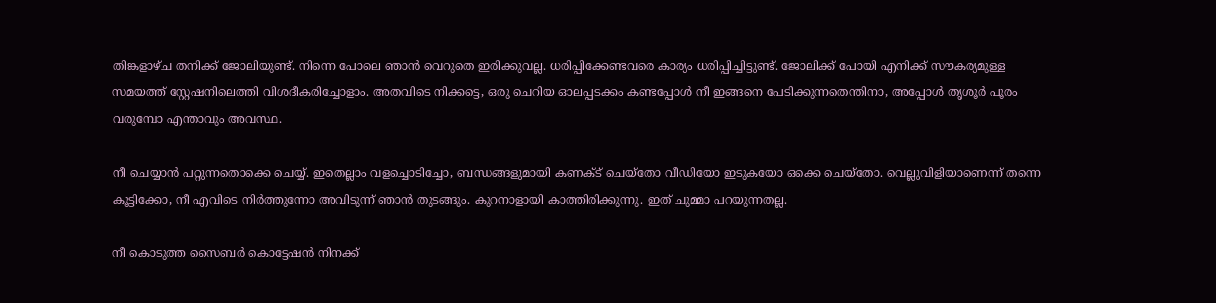തിങ്കളാഴ്ച തനിക്ക് ജോലിയുണ്ട്. നിന്നെ പോലെ ഞാൻ വെറുതെ ഇരിക്കുവല്ല. ധരിപ്പിക്കേണ്ടവരെ കാര്യം ധരിപ്പിച്ചിട്ടുണ്ട്. ജോലിക്ക് പോയി എനിക്ക് സൗകര്യമുള്ള സമയത്ത് സ്റ്റേഷനിലെത്തി വിശദീകരിച്ചോളാം. അതവിടെ നിക്കട്ടെ, ഒരു ചെറിയ ഓലപ്പടക്കം കണ്ടപ്പോൾ നീ ഇങ്ങനെ പേടിക്കുന്നതെന്തിനാ, അപ്പോൾ തൃശൂർ പൂരം വരുമ്പോ എന്താവും അവസ്ഥ.

നീ ചെയ്യാൻ പറ്റുന്നതൊക്കെ ചെയ്യ്. ഇതെല്ലാം വളച്ചൊടിച്ചോ, ബന്ധങ്ങളുമായി കണക്‌ട് ചെയ്തോ വീഡിയോ ഇടുകയോ ഒക്കെ ചെയ്തോ. വെല്ലുവിളിയാണെന്ന് തന്നെ കൂട്ടിക്കോ, നീ എവിടെ നിർത്തുന്നോ അവിടുന്ന് ഞാൻ തുടങ്ങും. കുറനാളായി കാത്തിരിക്കുന്നു. ഇത് ചുമ്മാ പറയുന്നതല്ല.

നീ കൊടുത്ത സൈബർ കൊട്ടേഷൻ നിനക്ക്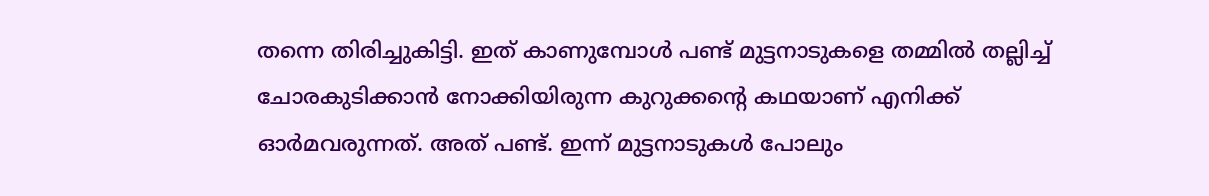തന്നെ തിരിച്ചുകിട്ടി. ഇത് കാണുമ്പോൾ പണ്ട് മുട്ടനാടുകളെ തമ്മിൽ തല്ലിച്ച് ചോരകുടിക്കാൻ നോക്കിയിരുന്ന കുറുക്കന്‍റെ കഥയാണ് എനിക്ക് ഓർമവരുന്നത്. അത് പണ്ട്. ഇന്ന് മുട്ടനാടുകൾ പോലും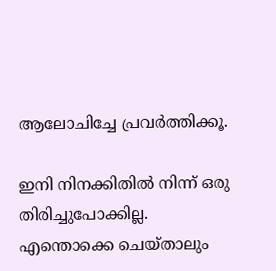ആലോചിച്ചേ പ്രവർത്തിക്കൂ.

ഇനി നിനക്കിതിൽ നിന്ന് ഒരു തിരിച്ചുപോക്കില്ല. എന്തൊക്കെ ചെയ്താലും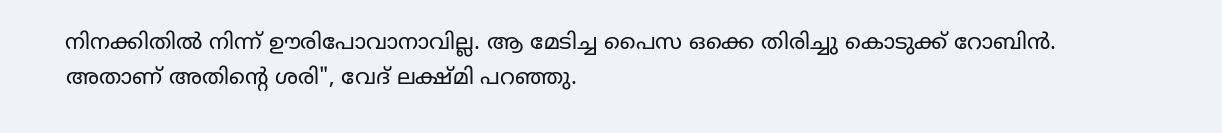നിനക്കിതിൽ നിന്ന് ഊരിപോവാനാവില്ല. ആ മേടിച്ച പൈസ ഒക്കെ തിരിച്ചു കൊടുക്ക് റോബിൻ. അതാണ് അതിന്‍റെ ശരി", വേദ് ലക്ഷ്മി പറഞ്ഞു.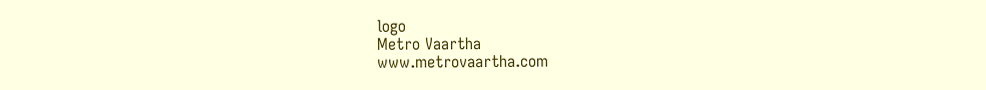logo
Metro Vaartha
www.metrovaartha.com